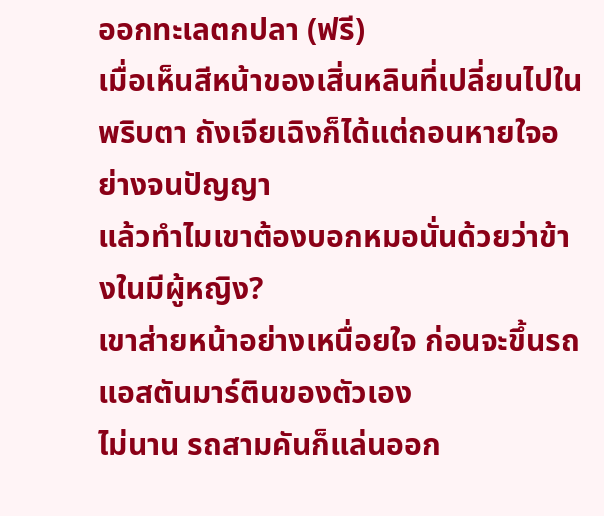ออกทะเลตกปลา (ฟรี)
เมื่อเห็นสีหน้าของเสิ่นหลินที่เปลี่ยนไปในพริบตา ถังเจียเฉิงก็ได้แต่ถอนหายใจอย่างจนปัญญา
แล้วทำไมเขาต้องบอกหมอนั่นด้วยว่าข้างในมีผู้หญิง?
เขาส่ายหน้าอย่างเหนื่อยใจ ก่อนจะขึ้นรถแอสตันมาร์ตินของตัวเอง
ไม่นาน รถสามคันก็แล่นออก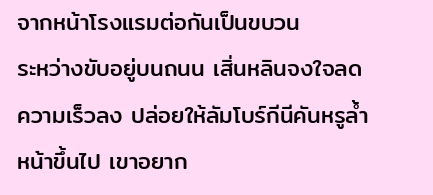จากหน้าโรงแรมต่อกันเป็นขบวน
ระหว่างขับอยู่บนถนน เสิ่นหลินจงใจลดความเร็วลง ปล่อยให้ลัมโบร์กีนีคันหรูล้ำหน้าขึ้นไป เขาอยาก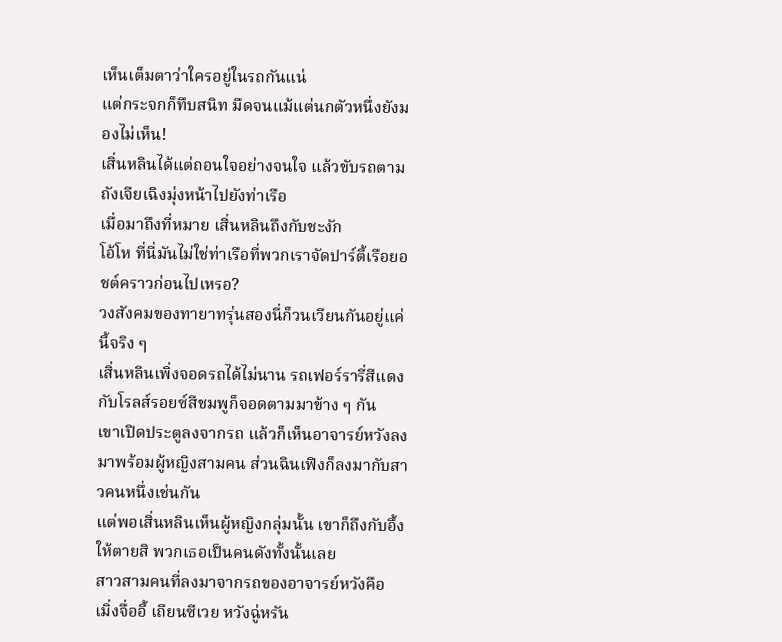เห็นเต็มตาว่าใครอยู่ในรถกันแน่
แต่กระจกก็ทึบสนิท มืดจนแม้แต่นกตัวหนึ่งยังมองไม่เห็น!
เสิ่นหลินได้แต่ถอนใจอย่างจนใจ แล้วขับรถตามถังเจียเฉิงมุ่งหน้าไปยังท่าเรือ
เมื่อมาถึงที่หมาย เสิ่นหลินถึงกับชะงัก
โอ้โห ที่นี่มันไม่ใช่ท่าเรือที่พวกเราจัดปาร์ตี้เรือยอชต์คราวก่อนไปเหรอ?
วงสังคมของทายาทรุ่นสองนี่ก็วนเวียนกันอยู่แค่นี้จริง ๆ
เสิ่นหลินเพิ่งจอดรถได้ไม่นาน รถเฟอร์รารี่สีแดงกับโรลส์รอยซ์สีชมพูก็จอดตามมาข้าง ๆ กัน
เขาเปิดประตูลงจากรถ แล้วก็เห็นอาจารย์หวังลงมาพร้อมผู้หญิงสามคน ส่วนฉินเฟิงก็ลงมากับสาวคนหนึ่งเช่นกัน
แต่พอเสิ่นหลินเห็นผู้หญิงกลุ่มนั้น เขาก็ถึงกับอึ้ง
ให้ตายสิ พวกเธอเป็นคนดังทั้งนั้นเลย
สาวสามคนที่ลงมาจากรถของอาจารย์หวังคือ
เมิ่งจื่ออี้ เถียนซีเวย หวังฉู่หรัน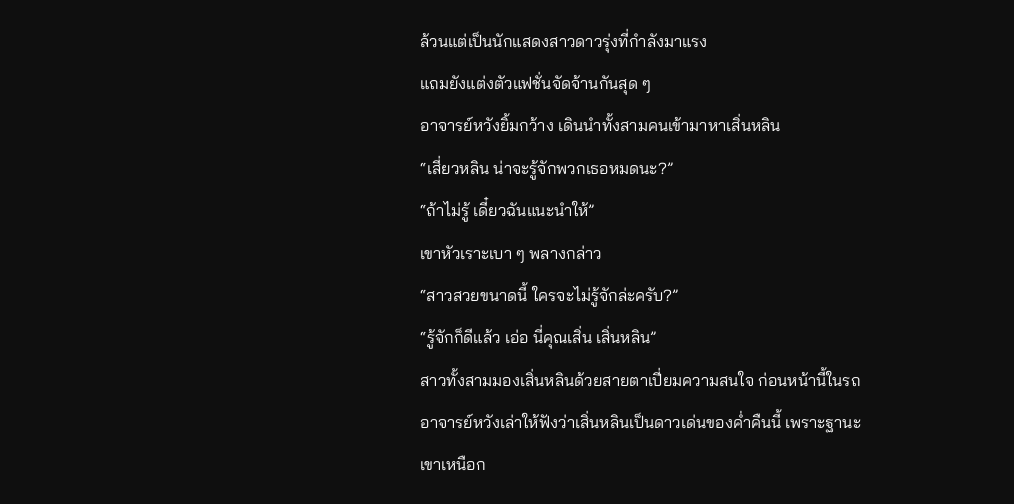ล้วนแต่เป็นนักแสดงสาวดาวรุ่งที่กำลังมาแรง
แถมยังแต่งตัวแฟชั่นจัดจ้านกันสุด ๆ
อาจารย์หวังยิ้มกว้าง เดินนำทั้งสามคนเข้ามาหาเสิ่นหลิน
“เสี่ยวหลิน น่าจะรู้จักพวกเธอหมดนะ?”
“ถ้าไม่รู้ เดี๋ยวฉันแนะนำให้”
เขาหัวเราะเบา ๆ พลางกล่าว
“สาวสวยขนาดนี้ ใครจะไม่รู้จักล่ะครับ?”
“รู้จักก็ดีแล้ว เอ่อ นี่คุณเสิ่น เสิ่นหลิน”
สาวทั้งสามมองเสิ่นหลินด้วยสายตาเปี่ยมความสนใจ ก่อนหน้านี้ในรถ อาจารย์หวังเล่าให้ฟังว่าเสิ่นหลินเป็นดาวเด่นของค่ำคืนนี้ เพราะฐานะเขาเหนือก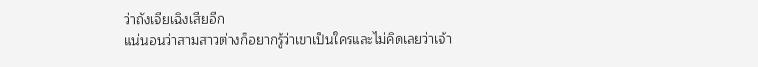ว่าถังเจียเฉิงเสียอีก
แน่นอนว่าสามสาวต่างก็อยากรู้ว่าเขาเป็นใครและไม่คิดเลยว่าเจ้า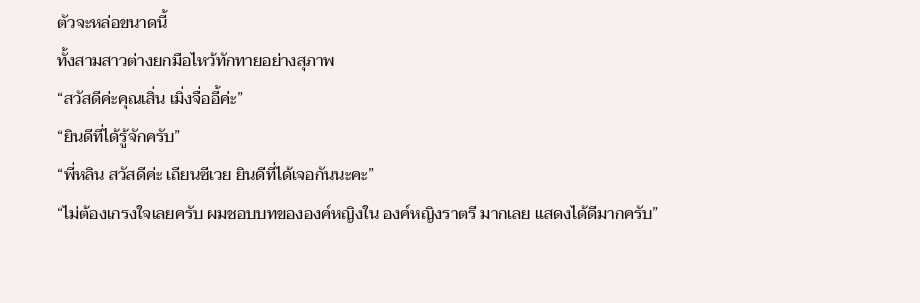ตัวจะหล่อขนาดนี้
ทั้งสามสาวต่างยกมือไหว้ทักทายอย่างสุภาพ
“สวัสดีค่ะคุณเสิ่น เมิ่งจื่ออี้ค่ะ”
“ยินดีที่ได้รู้จักครับ”
“พี่หลิน สวัสดีค่ะ เถียนซีเวย ยินดีที่ได้เจอกันนะคะ”
“ไม่ต้องเกรงใจเลยครับ ผมชอบบทขององค์หญิงใน องค์หญิงราตรี มากเลย แสดงได้ดีมากครับ”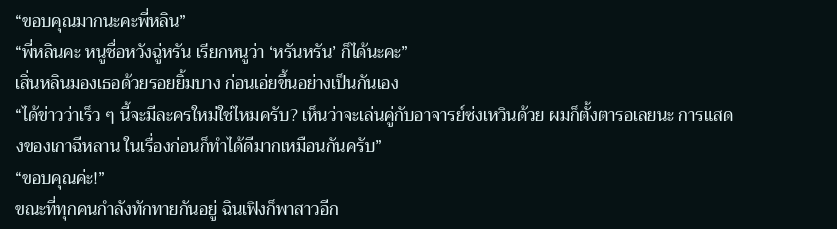“ขอบคุณมากนะคะพี่หลิน”
“พี่หลินคะ หนูชื่อหวังฉู่หรัน เรียกหนูว่า ‘หรันหรัน’ ก็ได้นะคะ”
เสิ่นหลินมองเธอด้วยรอยยิ้มบาง ก่อนเอ่ยขึ้นอย่างเป็นกันเอง
“ได้ข่าวว่าเร็ว ๆ นี้จะมีละครใหม่ใช่ไหมครับ? เห็นว่าจะเล่นคู่กับอาจารย์ซ่งเหวินด้วย ผมก็ตั้งตารอเลยนะ การแสดงของเกาฉีหลาน ในเรื่องก่อนก็ทำได้ดีมากเหมือนกันครับ”
“ขอบคุณค่ะ!”
ขณะที่ทุกคนกำลังทักทายกันอยู่ ฉินเฟิงก็พาสาวอีก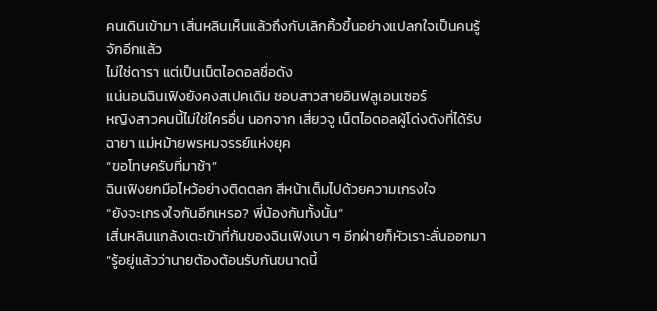คนเดินเข้ามา เสิ่นหลินเห็นแล้วถึงกับเลิกคิ้วขึ้นอย่างแปลกใจเป็นคนรู้จักอีกแล้ว
ไม่ใช่ดารา แต่เป็นเน็ตไอดอลชื่อดัง
แน่นอนฉินเฟิงยังคงสเปคเดิม ชอบสาวสายอินฟลูเอนเซอร์
หญิงสาวคนนี้ไม่ใช่ใครอื่น นอกจาก เสี่ยวจู เน็ตไอดอลผู้โด่งดังที่ได้รับฉายา แม่หม้ายพรหมจรรย์แห่งยุค
“ขอโทษครับที่มาช้า”
ฉินเฟิงยกมือไหว้อย่างติดตลก สีหน้าเต็มไปด้วยความเกรงใจ
“ยังจะเกรงใจกันอีกเหรอ? พี่น้องกันทั้งนั้น”
เสิ่นหลินแกล้งเตะเข้าที่ก้นของฉินเฟิงเบา ๆ อีกฝ่ายก็หัวเราะลั่นออกมา
“รู้อยู่แล้วว่านายต้องต้อนรับกันขนาดนี้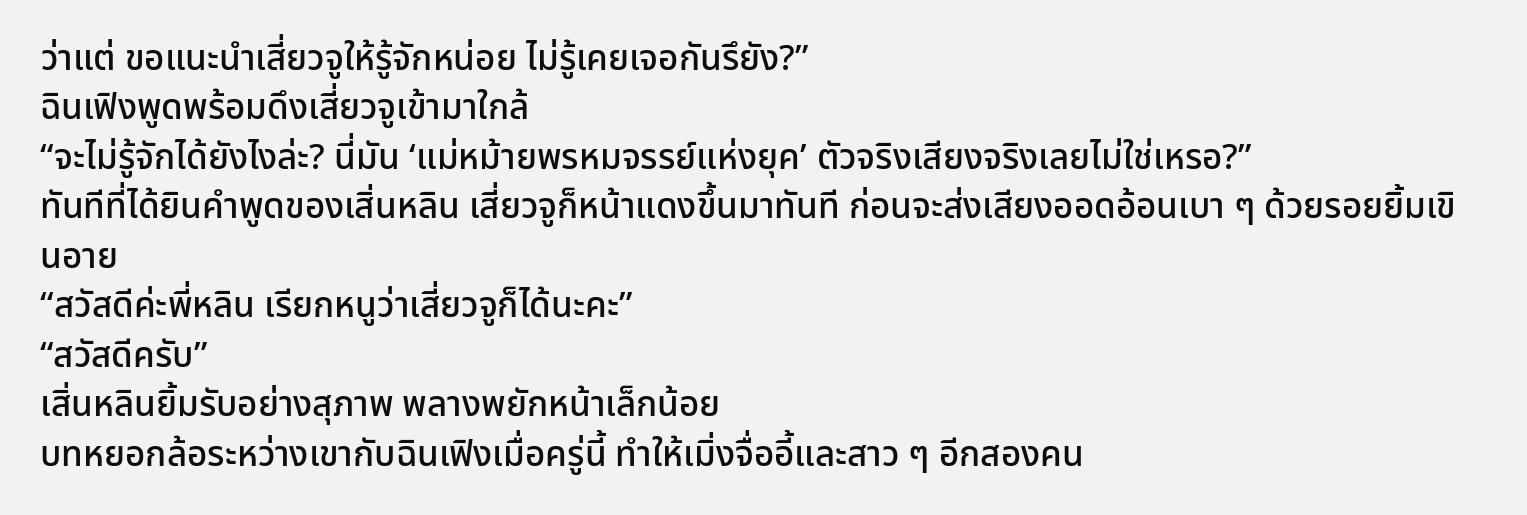ว่าแต่ ขอแนะนำเสี่ยวจูให้รู้จักหน่อย ไม่รู้เคยเจอกันรึยัง?”
ฉินเฟิงพูดพร้อมดึงเสี่ยวจูเข้ามาใกล้
“จะไม่รู้จักได้ยังไงล่ะ? นี่มัน ‘แม่หม้ายพรหมจรรย์แห่งยุค’ ตัวจริงเสียงจริงเลยไม่ใช่เหรอ?”
ทันทีที่ได้ยินคำพูดของเสิ่นหลิน เสี่ยวจูก็หน้าแดงขึ้นมาทันที ก่อนจะส่งเสียงออดอ้อนเบา ๆ ด้วยรอยยิ้มเขินอาย
“สวัสดีค่ะพี่หลิน เรียกหนูว่าเสี่ยวจูก็ได้นะคะ”
“สวัสดีครับ”
เสิ่นหลินยิ้มรับอย่างสุภาพ พลางพยักหน้าเล็กน้อย
บทหยอกล้อระหว่างเขากับฉินเฟิงเมื่อครู่นี้ ทำให้เมิ่งจื่ออี้และสาว ๆ อีกสองคน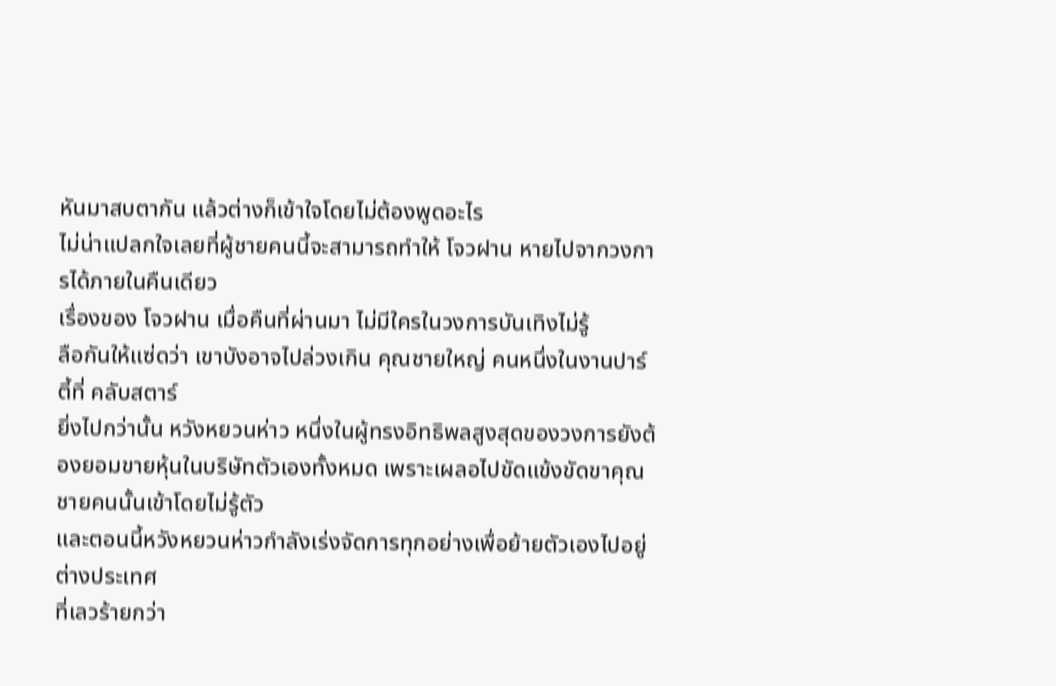หันมาสบตากัน แล้วต่างก็เข้าใจโดยไม่ต้องพูดอะไร
ไม่น่าแปลกใจเลยที่ผู้ชายคนนี้จะสามารถทำให้ โจวฝาน หายไปจากวงการได้ภายในคืนเดียว
เรื่องของ โจวฝาน เมื่อคืนที่ผ่านมา ไม่มีใครในวงการบันเทิงไม่รู้
ลือกันให้แซ่ดว่า เขาบังอาจไปล่วงเกิน คุณชายใหญ่ คนหนึ่งในงานปาร์ตี้ที่ คลับสตาร์
ยิ่งไปกว่านั้น หวังหยวนห่าว หนึ่งในผู้ทรงอิทธิพลสูงสุดของวงการยังต้องยอมขายหุ้นในบริษัทตัวเองทั้งหมด เพราะเผลอไปขัดแข้งขัดขาคุณชายคนนั้นเข้าโดยไม่รู้ตัว
และตอนนี้หวังหยวนห่าวกำลังเร่งจัดการทุกอย่างเพื่อย้ายตัวเองไปอยู่ต่างประเทศ
ที่เลวร้ายกว่า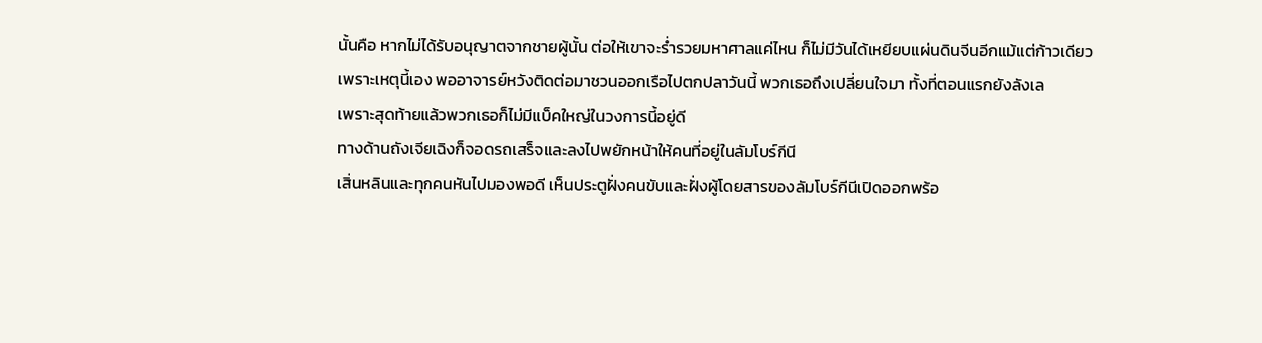นั้นคือ หากไม่ได้รับอนุญาตจากชายผู้นั้น ต่อให้เขาจะร่ำรวยมหาศาลแค่ไหน ก็ไม่มีวันได้เหยียบแผ่นดินจีนอีกแม้แต่ก้าวเดียว
เพราะเหตุนี้เอง พออาจารย์หวังติดต่อมาชวนออกเรือไปตกปลาวันนี้ พวกเธอถึงเปลี่ยนใจมา ทั้งที่ตอนแรกยังลังเล
เพราะสุดท้ายแล้วพวกเธอก็ไม่มีแบ็คใหญ่ในวงการนี้อยู่ดี
ทางด้านถังเจียเฉิงก็จอดรถเสร็จและลงไปพยักหน้าให้คนที่อยู่ในลัมโบร์กีนี
เสิ่นหลินและทุกคนหันไปมองพอดี เห็นประตูฝั่งคนขับและฝั่งผู้โดยสารของลัมโบร์กีนีเปิดออกพร้อ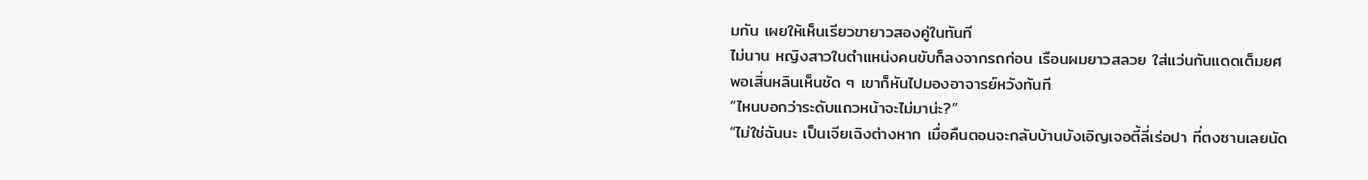มกัน เผยให้เห็นเรียวขายาวสองคู่ในทันที
ไม่นาน หญิงสาวในตำแหน่งคนขับก็ลงจากรถก่อน เรือนผมยาวสลวย ใส่แว่นกันแดดเต็มยศ
พอเสิ่นหลินเห็นชัด ๆ เขาก็หันไปมองอาจารย์หวังทันที
“ไหนบอกว่าระดับแถวหน้าจะไม่มาน่ะ?”
“ไม่ใช่ฉันนะ เป็นเจียเฉิงต่างหาก เมื่อคืนตอนจะกลับบ้านบังเอิญเจอตี้ลี่เร่อปา ที่ตงซานเลยนัด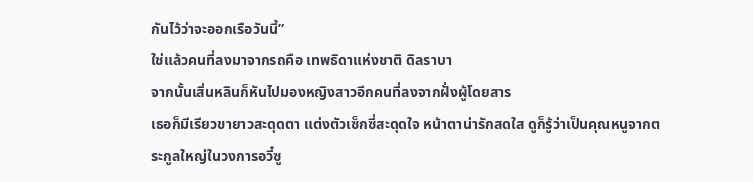กันไว้ว่าจะออกเรือวันนี้”
ใช่แล้วคนที่ลงมาจากรถคือ เทพธิดาแห่งชาติ ดิลราบา
จากนั้นเสิ่นหลินก็หันไปมองหญิงสาวอีกคนที่ลงจากฝั่งผู้โดยสาร
เธอก็มีเรียวขายาวสะดุดตา แต่งตัวเซ็กซี่สะดุดใจ หน้าตาน่ารักสดใส ดูก็รู้ว่าเป็นคุณหนูจากตระกูลใหญ่ในวงการอวี๋ซู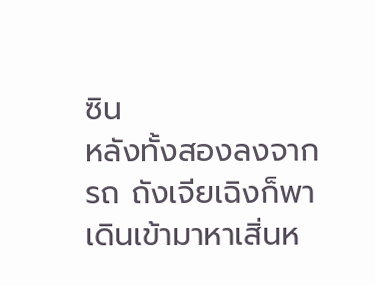ซิน
หลังทั้งสองลงจากรถ ถังเจียเฉิงก็พาเดินเข้ามาหาเสิ่นห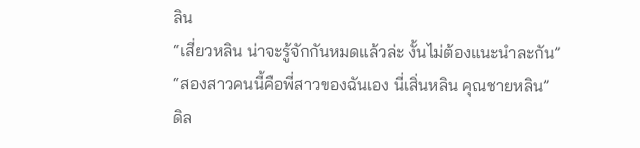ลิน
“เสี่ยวหลิน น่าจะรู้จักกันหมดแล้วล่ะ งั้นไม่ต้องแนะนำละกัน”
“สองสาวคนนี้คือพี่สาวของฉันเอง นี่เสิ่นหลิน คุณชายหลิน”
ดิล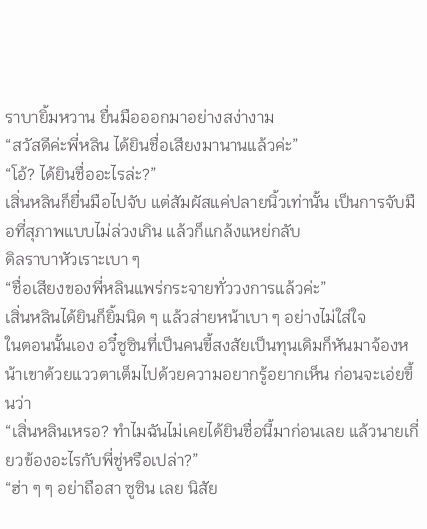ราบายิ้มหวาน ยื่นมือออกมาอย่างสง่างาม
“สวัสดีค่ะพี่หลิน ได้ยินชื่อเสียงมานานแล้วค่ะ”
“โอ้? ได้ยินชื่ออะไรล่ะ?”
เสิ่นหลินก็ยื่นมือไปจับ แต่สัมผัสแค่ปลายนิ้วเท่านั้น เป็นการจับมือที่สุภาพแบบไม่ล่วงเกิน แล้วก็แกล้งแหย่กลับ
ดิลราบาหัวเราะเบา ๆ
“ชื่อเสียงของพี่หลินแพร่กระจายทั่ววงการแล้วค่ะ”
เสิ่นหลินได้ยินก็ยิ้มนิด ๆ แล้วส่ายหน้าเบา ๆ อย่างไม่ใส่ใจ
ในตอนนั้นเอง อวี๋ซูซินที่เป็นคนขี้สงสัยเป็นทุนเดิมก็หันมาจ้องหน้าเขาด้วยแววตาเต็มไปด้วยความอยากรู้อยากเห็น ก่อนจะเอ่ยขึ้นว่า
“เสิ่นหลินเหรอ? ทำไมฉันไม่เคยได้ยินชื่อนี้มาก่อนเลย แล้วนายเกี่ยวข้องอะไรกับพี่ชู่หรือเปล่า?”
“ฮ่า ๆ ๆ อย่าถือสา ซูซิน เลย นิสัย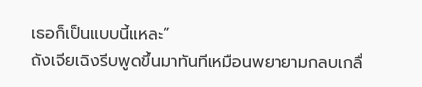เธอก็เป็นแบบนี้แหละ”
ถังเจียเฉิงรีบพูดขึ้นมาทันทีเหมือนพยายามกลบเกลื่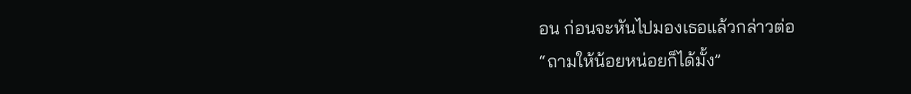อน ก่อนจะหันไปมองเธอแล้วกล่าวต่อ
“ถามให้น้อยหน่อยก็ได้มั้ง”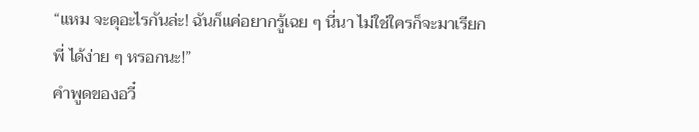“แหม จะดุอะไรกันล่ะ! ฉันก็แค่อยากรู้เฉย ๆ นี่นา ไม่ใช่ใครก็จะมาเรียก พี่ ได้ง่าย ๆ หรอกนะ!”
คำพูดของอวี๋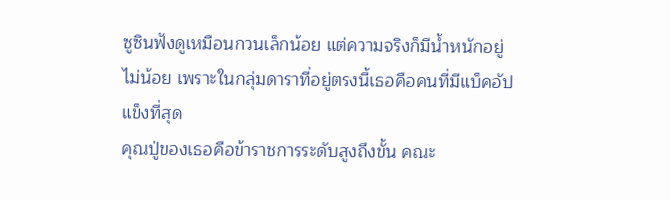ซูซินฟังดูเหมือนกวนเล็กน้อย แต่ความจริงก็มีน้ำหนักอยู่ไม่น้อย เพราะในกลุ่มดาราที่อยู่ตรงนี้เธอคือคนที่มีแบ็คอัปแข็งที่สุด
คุณปู่ของเธอคือข้าราชการระดับสูงถึงขั้น คณะ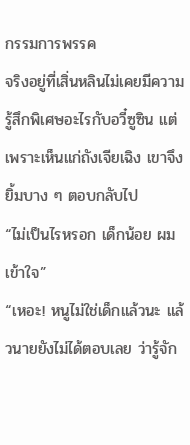กรรมการพรรค
จริงอยู่ที่เสิ่นหลินไม่เคยมีความรู้สึกพิเศษอะไรกับอวี๋ซูซิน แต่เพราะเห็นแก่ถังเจียเฉิง เขาจึงยิ้มบาง ๆ ตอบกลับไป
“ไม่เป็นไรหรอก เด็กน้อย ผมเข้าใจ”
“เหอะ! หนูไม่ใช่เด็กแล้วนะ แล้วนายยังไม่ได้ตอบเลย ว่ารู้จัก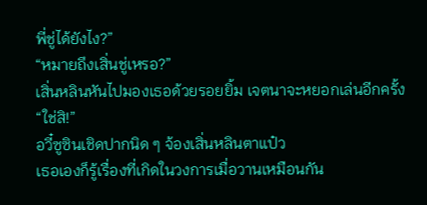พี่ชู่ได้ยังไง?”
“หมายถึงเสิ่นชู่เหรอ?”
เสิ่นหลินหันไปมองเธอด้วยรอยยิ้ม เจตนาจะหยอกเล่นอีกครั้ง
“ใช่สิ!”
อวี๋ซูซินเชิดปากนิด ๆ จ้องเสิ่นหลินตาแป๋ว
เธอเองก็รู้เรื่องที่เกิดในวงการเมื่อวานเหมือนกัน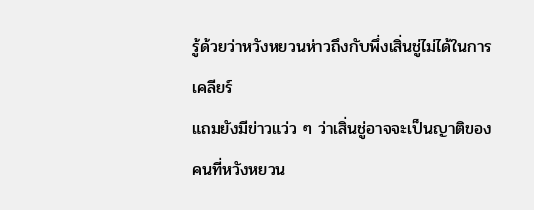รู้ด้วยว่าหวังหยวนห่าวถึงกับพึ่งเสิ่นชู่ไม่ได้ในการเคลียร์
แถมยังมีข่าวแว่ว ๆ ว่าเสิ่นชู่อาจจะเป็นญาติของคนที่หวังหยวน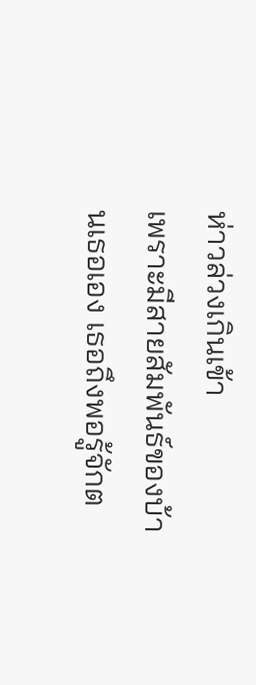ห่าวล่วงเกินเข้า
เพราะมีสายสัมพันธ์ของบ้านเธอเอง เธอถึงพอรู้จักต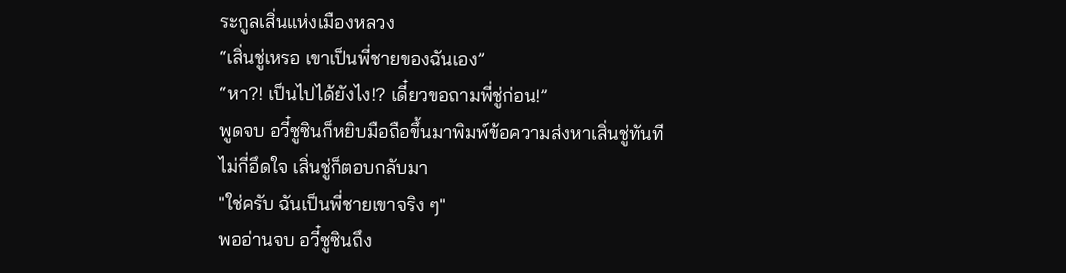ระกูลเสิ่นแห่งเมืองหลวง
“เสิ่นชู่เหรอ เขาเป็นพี่ชายของฉันเอง”
“หา?! เป็นไปได้ยังไง!? เดี๋ยวขอถามพี่ชู่ก่อน!”
พูดจบ อวี๋ซูซินก็หยิบมือถือขึ้นมาพิมพ์ข้อความส่งหาเสิ่นชู่ทันที
ไม่กี่อึดใจ เสิ่นชู่ก็ตอบกลับมา
"ใช่ครับ ฉันเป็นพี่ชายเขาจริง ๆ"
พออ่านจบ อวี๋ซูซินถึง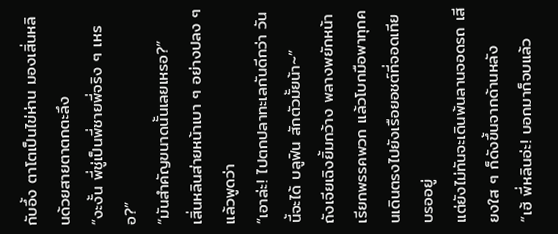กับอึ้ง ตาโตเป็นไข่ห่าน มองเสิ่นหลินด้วยสายตาตกตะลึง
“งะงั้น พี่ชู่เป็นพี่ชายพี่จริง ๆ เหรอ?”
“มันสำคัญขนาดนั้นเลยเหรอ?”
เสิ่นหลินส่ายหน้าเบา ๆ อย่างปลง ๆ แล้วพูดว่า
“เอาล่ะ! ไปตกปลาทะเลกันดีกว่า วันนี้จะได้ บลูฟิน สักตัวมั้ยน้า~”
ถังเจียเฉิงยิ้มกว้าง พลางพยักหน้าเรียกพรรคพวก แล้วโบกมือพาทุกคนเดินตรงไปยังเรือยอชต์ที่จอดเทียบรออยู่
แต่ยังไม่ทันจะเดินพ้นลานจอดรถ เสียงใส ๆ ก็ดังขึ้นจากด้านหลัง
“เฮ้ พี่หลินอ่ะ! บอกมาก็จบแล้ว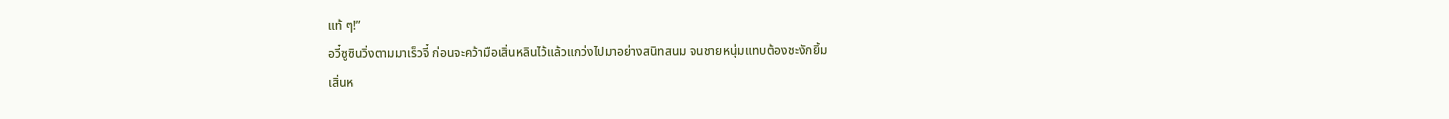แท้ ๆ!”
อวี๋ซูซินวิ่งตามมาเร็วจี๋ ก่อนจะคว้ามือเสิ่นหลินไว้แล้วแกว่งไปมาอย่างสนิทสนม จนชายหนุ่มแทบต้องชะงักยิ้ม
เสิ่นห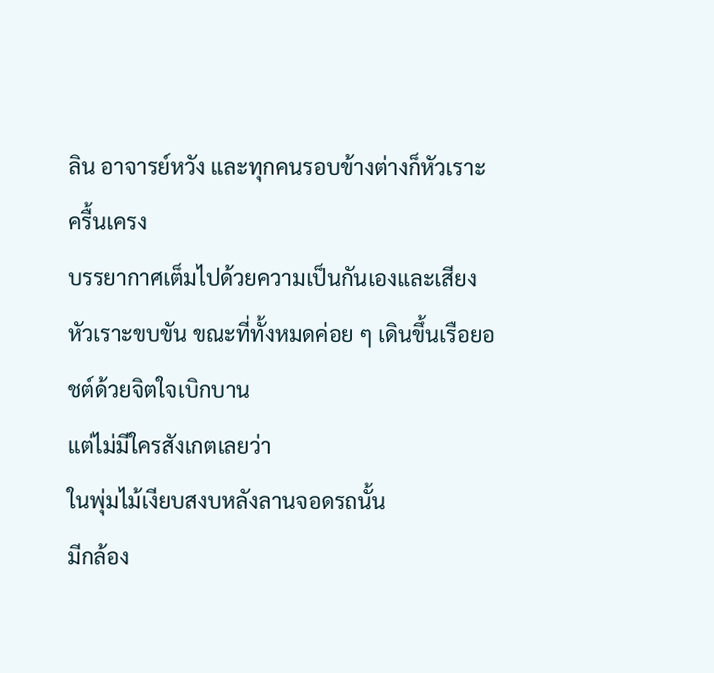ลิน อาจารย์หวัง และทุกคนรอบข้างต่างก็หัวเราะครื้นเครง
บรรยากาศเต็มไปด้วยความเป็นกันเองและเสียงหัวเราะขบขัน ขณะที่ทั้งหมดค่อย ๆ เดินขึ้นเรือยอชต์ด้วยจิตใจเบิกบาน
แต่ไม่มีใครสังเกตเลยว่า
ในพุ่มไม้เงียบสงบหลังลานจอดรถนั้น
มีกล้อง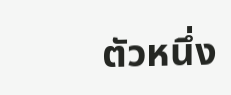ตัวหนึ่ง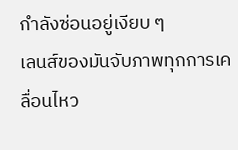กำลังซ่อนอยู่เงียบ ๆ
เลนส์ของมันจับภาพทุกการเคลื่อนไหว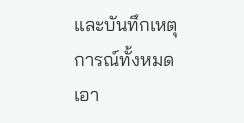และบันทึกเหตุการณ์ทั้งหมดเอา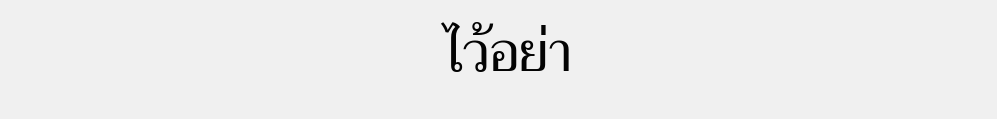ไว้อย่า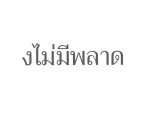งไม่มีพลาด